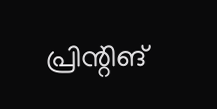പ്രിന്റിങ്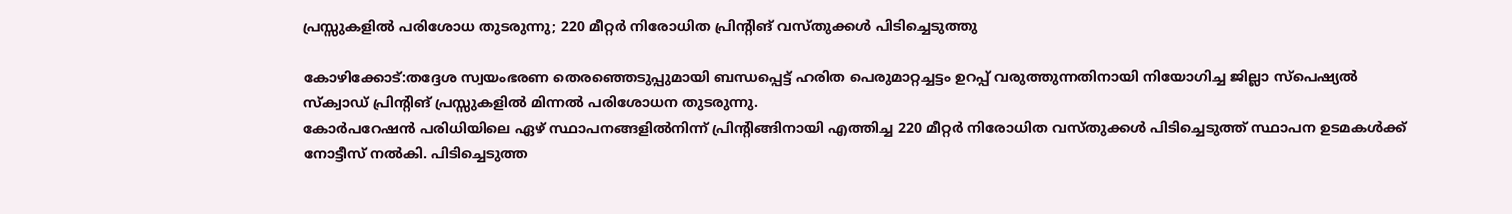പ്രസ്സുകളില്‍ പരിശോധ തുടരുന്നു; 220 മീറ്റര്‍ നിരോധിത പ്രിന്റിങ് വസ്തുക്കള്‍ പിടിച്ചെടുത്തു

കോഴിക്കോട്:തദ്ദേശ സ്വയംഭരണ തെരഞ്ഞെടുപ്പുമായി ബന്ധപ്പെട്ട് ഹരിത പെരുമാറ്റച്ചട്ടം ഉറപ്പ് വരുത്തുന്നതിനായി നിയോഗിച്ച ജില്ലാ സ്‌പെഷ്യല്‍ സ്‌ക്വാഡ് പ്രിന്റിങ് പ്രസ്സുകളില്‍ മിന്നല്‍ പരിശോധന തുടരുന്നു.
കോര്‍പറേഷന്‍ പരിധിയിലെ ഏഴ് സ്ഥാപനങ്ങളില്‍നിന്ന് പ്രിന്റിങ്ങിനായി എത്തിച്ച 220 മീറ്റര്‍ നിരോധിത വസ്തുക്കള്‍ പിടിച്ചെടുത്ത് സ്ഥാപന ഉടമകള്‍ക്ക് നോട്ടീസ് നല്‍കി. പിടിച്ചെടുത്ത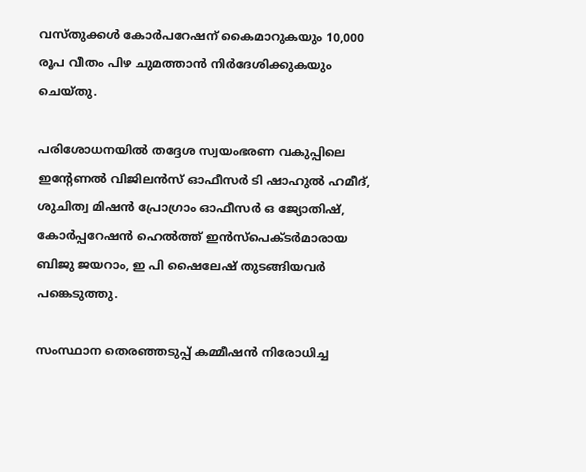വസ്തുക്കള്‍ കോര്‍പറേഷന് കൈമാറുകയും 10,000 രൂപ വീതം പിഴ ചുമത്താന്‍ നിര്‍ദേശിക്കുകയും ചെയ്തു.

പരിശോധനയില്‍ തദ്ദേശ സ്വയംഭരണ വകുപ്പിലെ ഇന്റേണല്‍ വിജിലന്‍സ് ഓഫീസര്‍ ടി ഷാഹുല്‍ ഹമീദ്, ശുചിത്വ മിഷന്‍ പ്രോഗ്രാം ഓഫീസര്‍ ഒ ജ്യോതിഷ്, കോര്‍പ്പറേഷന്‍ ഹെല്‍ത്ത് ഇന്‍സ്‌പെക്ടര്‍മാരായ ബിജു ജയറാം, ഇ പി ഷൈലേഷ് തുടങ്ങിയവര്‍ പങ്കെടുത്തു.

സംസ്ഥാന തെരഞ്ഞടുപ്പ് കമ്മീഷന്‍ നിരോധിച്ച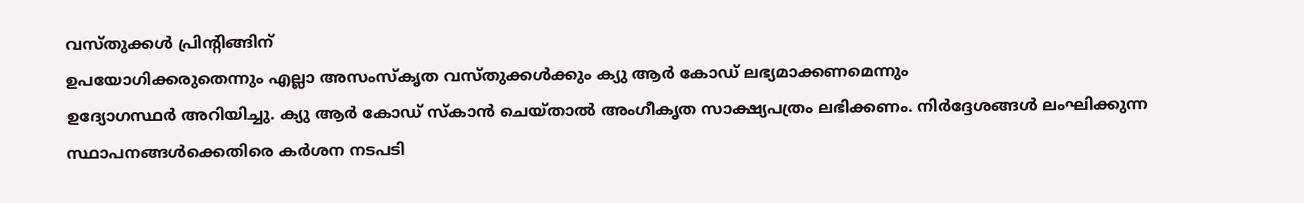വസ്തുക്കള്‍ പ്രിന്റിങ്ങിന്
ഉപയോഗിക്കരുതെന്നും എല്ലാ അസംസ്‌കൃത വസ്തുക്കള്‍ക്കും ക്യു ആര്‍ കോഡ് ലഭ്യമാക്കണമെന്നും
ഉദ്യോഗസ്ഥര്‍ അറിയിച്ചു. ക്യു ആര്‍ കോഡ് സ്‌കാന്‍ ചെയ്താല്‍ അംഗീകൃത സാക്ഷ്യപത്രം ലഭിക്കണം. നിര്‍ദ്ദേശങ്ങള്‍ ലംഘിക്കുന്ന സ്ഥാപനങ്ങള്‍ക്കെതിരെ കര്‍ശന നടപടി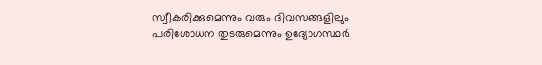സ്വീകരിക്കുമെന്നും വരും ദിവസങ്ങളിലും പരിശോധന തുടരുമെന്നും ഉദ്യോഗസ്ഥര്‍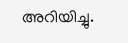അറിയിച്ചു.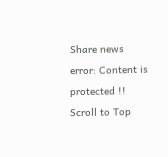Share news
error: Content is protected !!
Scroll to Top